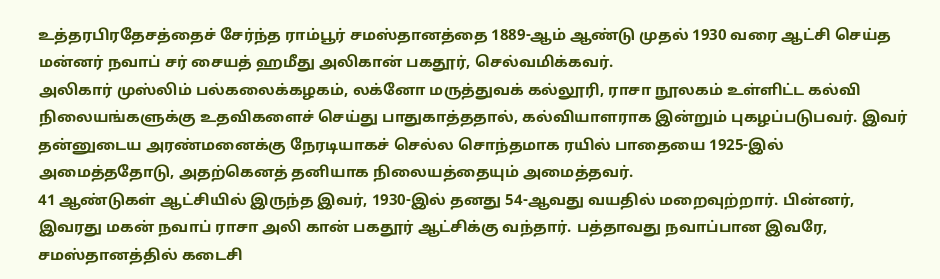உத்தரபிரதேசத்தைச் சேர்ந்த ராம்பூர் சமஸ்தானத்தை 1889-ஆம் ஆண்டு முதல் 1930 வரை ஆட்சி செய்த மன்னர் நவாப் சர் சையத் ஹமீது அலிகான் பகதூர், செல்வமிக்கவர்.
அலிகார் முஸ்லிம் பல்கலைக்கழகம், லக்னோ மருத்துவக் கல்லூரி, ராசா நூலகம் உள்ளிட்ட கல்வி நிலையங்களுக்கு உதவிகளைச் செய்து பாதுகாத்ததால், கல்வியாளராக இன்றும் புகழப்படுபவர். இவர் தன்னுடைய அரண்மனைக்கு நேரடியாகச் செல்ல சொந்தமாக ரயில் பாதையை 1925-இல் அமைத்ததோடு, அதற்கெனத் தனியாக நிலையத்தையும் அமைத்தவர்.
41 ஆண்டுகள் ஆட்சியில் இருந்த இவர், 1930-இல் தனது 54-ஆவது வயதில் மறைவுற்றார். பின்னர், இவரது மகன் நவாப் ராசா அலி கான் பகதூர் ஆட்சிக்கு வந்தார். பத்தாவது நவாப்பான இவரே, சமஸ்தானத்தில் கடைசி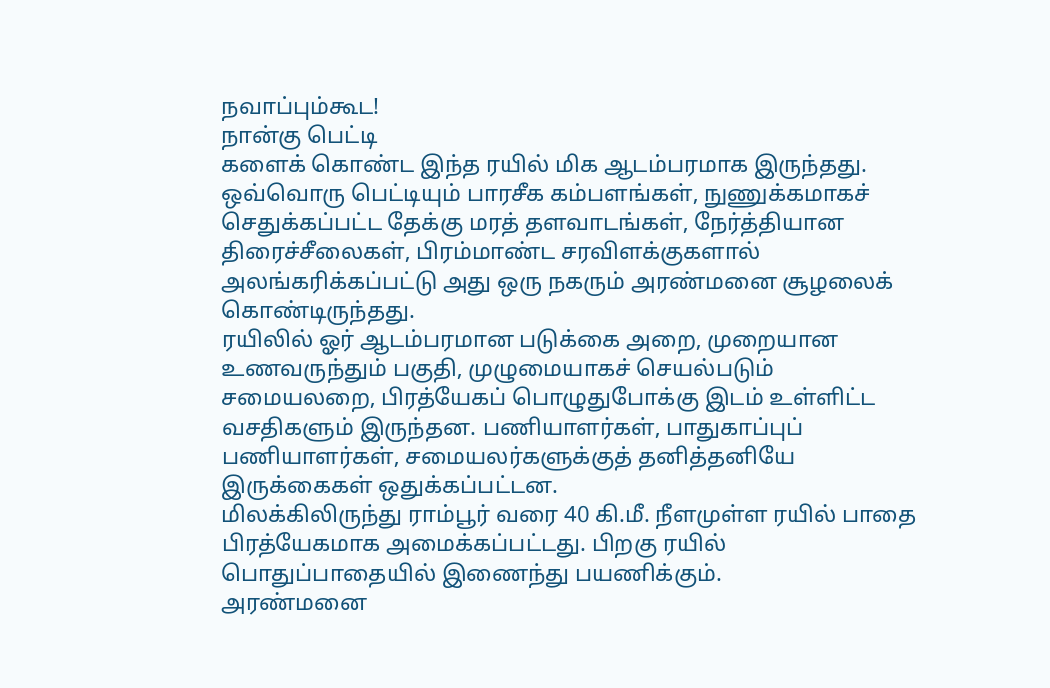நவாப்பும்கூட!
நான்கு பெட்டி
களைக் கொண்ட இந்த ரயில் மிக ஆடம்பரமாக இருந்தது. ஒவ்வொரு பெட்டியும் பாரசீக கம்பளங்கள், நுணுக்கமாகச் செதுக்கப்பட்ட தேக்கு மரத் தளவாடங்கள், நேர்த்தியான திரைச்சீலைகள், பிரம்மாண்ட சரவிளக்குகளால் அலங்கரிக்கப்பட்டு அது ஒரு நகரும் அரண்மனை சூழலைக் கொண்டிருந்தது.
ரயிலில் ஓர் ஆடம்பரமான படுக்கை அறை, முறையான உணவருந்தும் பகுதி, முழுமையாகச் செயல்படும் சமையலறை, பிரத்யேகப் பொழுதுபோக்கு இடம் உள்ளிட்ட வசதிகளும் இருந்தன. பணியாளர்கள், பாதுகாப்புப் பணியாளர்கள், சமையலர்களுக்குத் தனித்தனியே இருக்கைகள் ஒதுக்கப்பட்டன.
மிலக்கிலிருந்து ராம்பூர் வரை 40 கி.மீ. நீளமுள்ள ரயில் பாதை பிரத்யேகமாக அமைக்கப்பட்டது. பிறகு ரயில் பொதுப்பாதையில் இணைந்து பயணிக்கும்.
அரண்மனை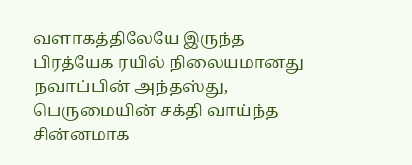வளாகத்திலேயே இருந்த பிரத்யேக ரயில் நிலையமானது நவாப்பின் அந்தஸ்து, பெருமையின் சக்தி வாய்ந்த சின்னமாக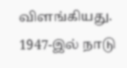விளங்கியது.
1947-இல் நாடு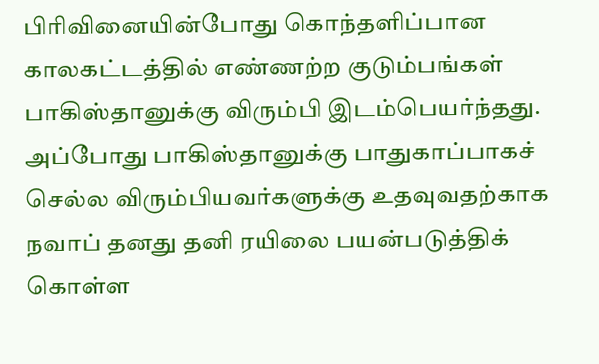பிரிவினையின்போது கொந்தளிப்பான காலகட்டத்தில் எண்ணற்ற குடும்பங்கள் பாகிஸ்தானுக்கு விரும்பி இடம்பெயர்ந்தது. அப்போது பாகிஸ்தானுக்கு பாதுகாப்பாகச் செல்ல விரும்பியவர்களுக்கு உதவுவதற்காக நவாப் தனது தனி ரயிலை பயன்படுத்திக் கொள்ள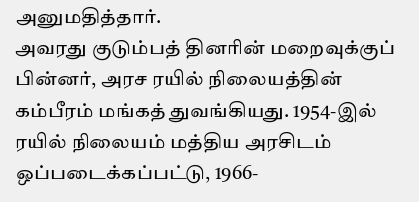அனுமதித்தார்.
அவரது குடும்பத் தினரின் மறைவுக்குப் பின்னர், அரச ரயில் நிலையத்தின் கம்பீரம் மங்கத் துவங்கியது. 1954-இல் ரயில் நிலையம் மத்திய அரசிடம் ஒப்படைக்கப்பட்டு, 1966-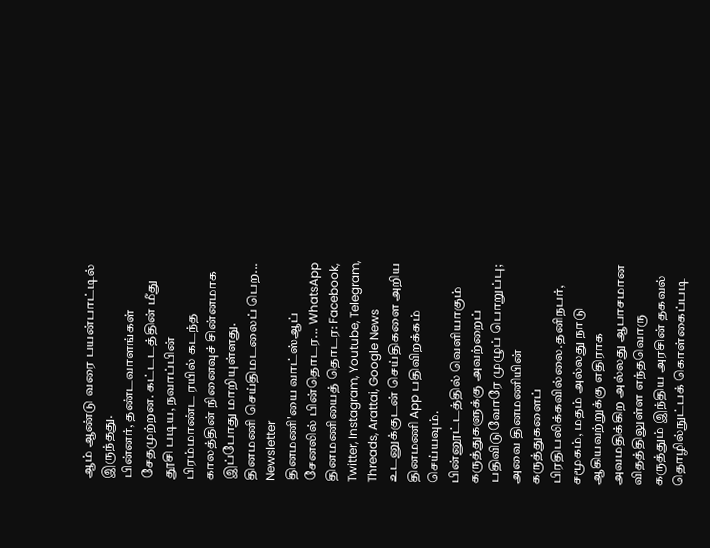ஆம் ஆண்டு வரை பயன்பாட்டில் இருந்தது.
பின்னர், தண்டவாளங்கள் சேதமுற்றன. கட்டடத்தின் மீது தூசி படிய, நவாப்பின் பிரம்மாண்ட ரயில் கடந்த காலத்தின் நினைவுச் சின்னமாக இப்போது மாறியுள்ளது.
தினமணி செய்திமடலைப் பெற... Newsletter
தினமணி'யை வாட்ஸ்ஆப் சேனலில் பின்தொடர... WhatsApp
தினமணியைத் தொடர: Facebook, Twitter, Instagram, Youtube, Telegram, Threads, Arattai, Google News
உடனுக்குடன் செய்திகளை அறிய தினமணி App பதிவிறக்கம் செய்யவும்.
பின்னூட்டத்தில் வெளியாகும் கருத்துகளுக்கு அவற்றைப் பதிவிடுவோரே முழுப் பொறுப்பு; அவை தினமணியின் கருத்துகளைப் பிரதிபலிக்கவில்லை.தனிநபர், சமூகம், மதம் அல்லது நாடு ஆகியவற்றுக்கு எதிராக அவமதிக்கிற அல்லது ஆபாசமான விதத்திலுள்ள எந்தவொரு கருத்தும் இந்திய அரசின் தகவல் தொழில்நுட்பக் கொள்கைப்படி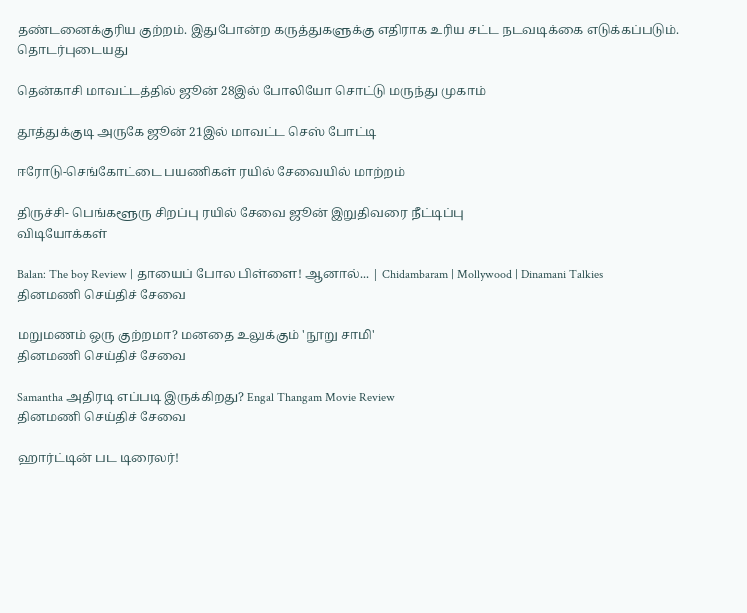தண்டனைக்குரிய குற்றம். இதுபோன்ற கருத்துகளுக்கு எதிராக உரிய சட்ட நடவடிக்கை எடுக்கப்படும்.
தொடர்புடையது

தென்காசி மாவட்டத்தில் ஜூன் 28இல் போலியோ சொட்டு மருந்து முகாம்

தூத்துக்குடி அருகே ஜூன் 21இல் மாவட்ட செஸ் போட்டி

ஈரோடு-செங்கோட்டை பயணிகள் ரயில் சேவையில் மாற்றம்

திருச்சி- பெங்களூரு சிறப்பு ரயில் சேவை ஜூன் இறுதிவரை நீட்டிப்பு
விடியோக்கள்

Balan: The boy Review | தாயைப் போல பிள்ளை! ஆனால்... | Chidambaram | Mollywood | Dinamani Talkies
தினமணி செய்திச் சேவை

மறுமணம் ஒரு குற்றமா? மனதை உலுக்கும் 'நூறு சாமி'
தினமணி செய்திச் சேவை

Samantha அதிரடி எப்படி இருக்கிறது? Engal Thangam Movie Review
தினமணி செய்திச் சேவை

ஹார்ட்டின் பட டிரைலர்!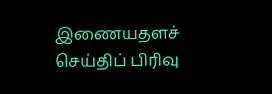இணையதளச் செய்திப் பிரிவு